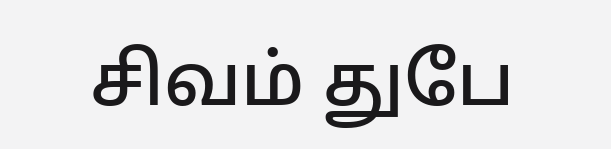சிவம் துபே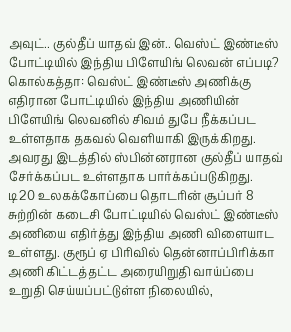அவுட்.. குல்தீப் யாதவ் இன்.. வெஸ்ட் இண்டீஸ் போட்டியில் இந்திய பிளேயிங் லெவன் எப்படி?
கொல்கத்தா: வெஸ்ட் இண்டீஸ் அணிக்கு எதிரான போட்டியில் இந்திய அணியின் பிளேயிங் லெவனில் சிவம் துபே நீக்கப்பட உள்ளதாக தகவல் வெளியாகி இருக்கிறது. அவரது இடத்தில் ஸ்பின்னரான குல்தீப் யாதவ் சேர்க்கப்பட உள்ளதாக பார்க்கப்படுகிறது.
டி20 உலகக்கோப்பை தொடரின் சூப்பர் 8 சுற்றின் கடைசி போட்டியில் வெஸ்ட் இண்டீஸ் அணியை எதிர்த்து இந்திய அணி விளையாட உள்ளது. குரூப் ஏ பிரிவில் தென்னாப்பிரிக்கா அணி கிட்டத்தட்ட அரையிறுதி வாய்ப்பை உறுதி செய்யப்பட்டுள்ள நிலையில்,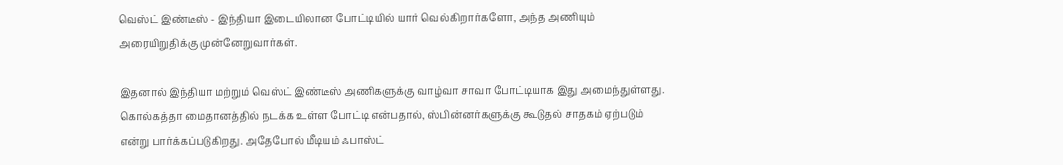வெஸ்ட் இண்டீஸ் - இந்தியா இடையிலான போட்டியில் யார் வெல்கிறார்களோ, அந்த அணியும் அரையிறுதிக்கு முன்னேறுவார்கள்.

இதனால் இந்தியா மற்றும் வெஸ்ட் இண்டீஸ் அணிகளுக்கு வாழ்வா சாவா போட்டியாக இது அமைந்துள்ளது. கொல்கத்தா மைதானத்தில் நடக்க உள்ள போட்டி என்பதால், ஸ்பின்னர்களுக்கு கூடுதல் சாதகம் ஏற்படும் என்று பார்க்கப்படுகிறது. அதேபோல் மீடியம் ஃபாஸ்ட்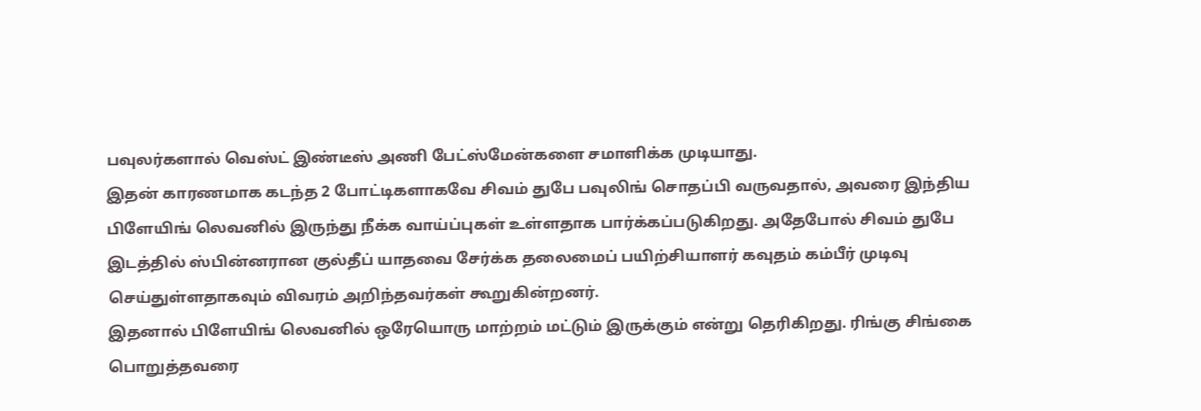பவுலர்களால் வெஸ்ட் இண்டீஸ் அணி பேட்ஸ்மேன்களை சமாளிக்க முடியாது.
இதன் காரணமாக கடந்த 2 போட்டிகளாகவே சிவம் துபே பவுலிங் சொதப்பி வருவதால், அவரை இந்திய பிளேயிங் லெவனில் இருந்து நீக்க வாய்ப்புகள் உள்ளதாக பார்க்கப்படுகிறது. அதேபோல் சிவம் துபே இடத்தில் ஸ்பின்னரான குல்தீப் யாதவை சேர்க்க தலைமைப் பயிற்சியாளர் கவுதம் கம்பீர் முடிவு செய்துள்ளதாகவும் விவரம் அறிந்தவர்கள் கூறுகின்றனர்.
இதனால் பிளேயிங் லெவனில் ஒரேயொரு மாற்றம் மட்டும் இருக்கும் என்று தெரிகிறது. ரிங்கு சிங்கை பொறுத்தவரை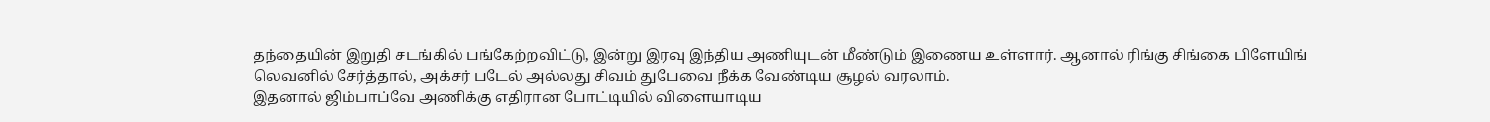தந்தையின் இறுதி சடங்கில் பங்கேற்றவிட்டு, இன்று இரவு இந்திய அணியுடன் மீண்டும் இணைய உள்ளார். ஆனால் ரிங்கு சிங்கை பிளேயிங் லெவனில் சேர்த்தால், அக்சர் படேல் அல்லது சிவம் துபேவை நீக்க வேண்டிய சூழல் வரலாம்.
இதனால் ஜிம்பாப்வே அணிக்கு எதிரான போட்டியில் விளையாடிய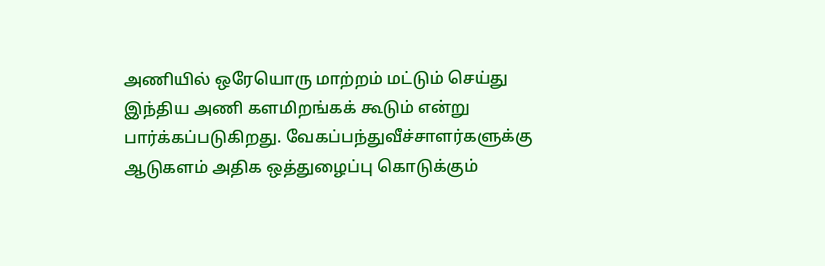அணியில் ஒரேயொரு மாற்றம் மட்டும் செய்து இந்திய அணி களமிறங்கக் கூடும் என்று பார்க்கப்படுகிறது. வேகப்பந்துவீச்சாளர்களுக்கு ஆடுகளம் அதிக ஒத்துழைப்பு கொடுக்கும்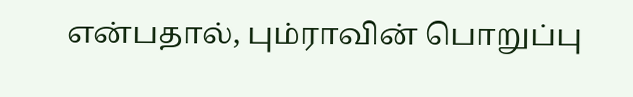என்பதால், பும்ராவின் பொறுப்பு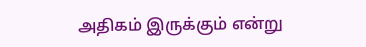அதிகம் இருக்கும் என்று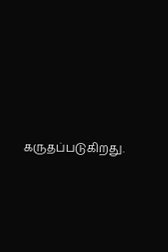கருதப்படுகிறது.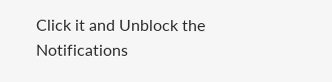Click it and Unblock the Notifications